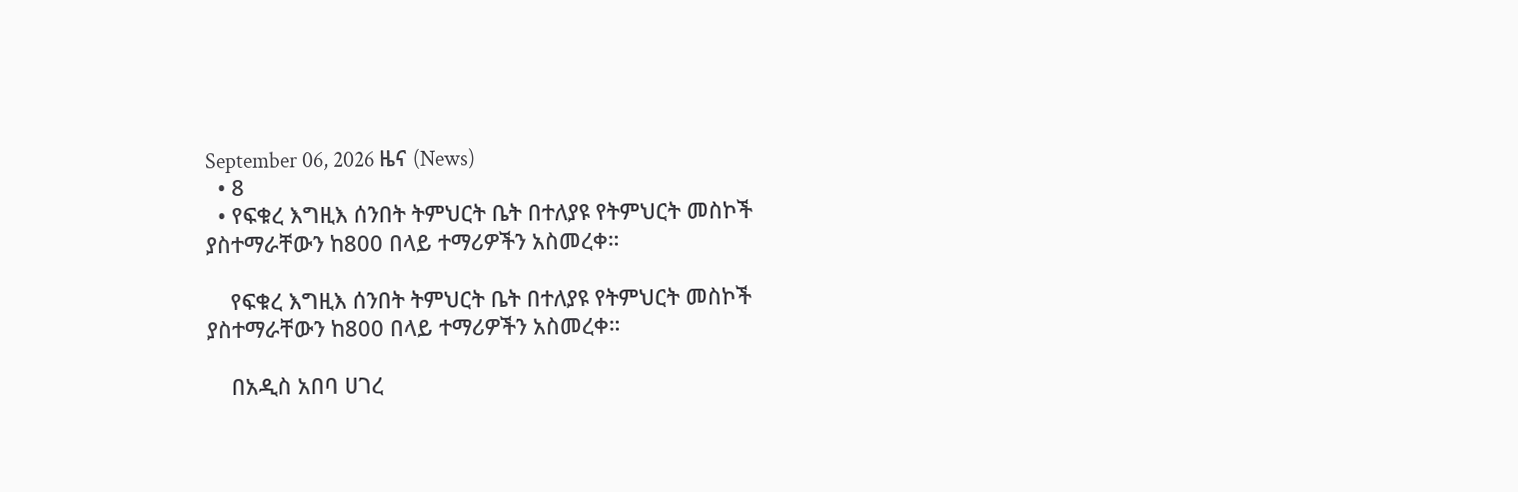September 06, 2026 ዜና (News)
  • 8
  • የፍቁረ እግዚእ ሰንበት ትምህርት ቤት በተለያዩ የትምህርት መስኮች  ያስተማራቸውን ከ800 በላይ ተማሪዎችን አስመረቀ።

    የፍቁረ እግዚእ ሰንበት ትምህርት ቤት በተለያዩ የትምህርት መስኮች  ያስተማራቸውን ከ800 በላይ ተማሪዎችን አስመረቀ።

    በአዲስ አበባ ሀገረ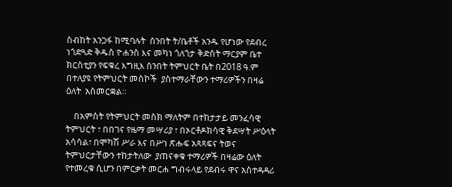ስብከት አንጋፋ ከሚባሉት  ሰንበት ት/ቤቶች አንዱ የሆነው የደብረ ነጎድጓድ ቅዱስ ዮሐንስ እና መካነ ጎለጎታ ቅድስት ማርያም ቤተ ክርስቲያን የፍቁረ እግዚእ ሰንበት ትምህርት ቤት በ2018 ዓ.ም በተለያዩ የትምህርት መስኮች  ያስተማራቸውን ተማሪዎችን በዛሬ ዕለት  አስመርቋል።

    በአምስት የትምህርት መስክ ማለትም በተከታታይ መንፈሳዊ ትምህርት ፣ በበገና የዜማ መሣሪያ ፣ በኦርቶዶክሳዊ ቅደሣት ሥዕላት አሳሳል፣ በሞካሽ ሥራ እና በሥነ ጽሑፍ አጻጻፍና ትወና ትምህርታቸውን ተከታትለው  ያጠናቀቁ ተማሪዎች በዛሬው ዕለት የተመረቁ ሲሆን በምርቃት መርሐ ግብሩላይ የደብሩ ዋና አስተዳዳሪ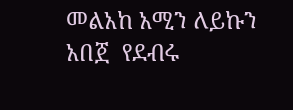መልአከ አሚን ለይኩን አበጀ  የደብሩ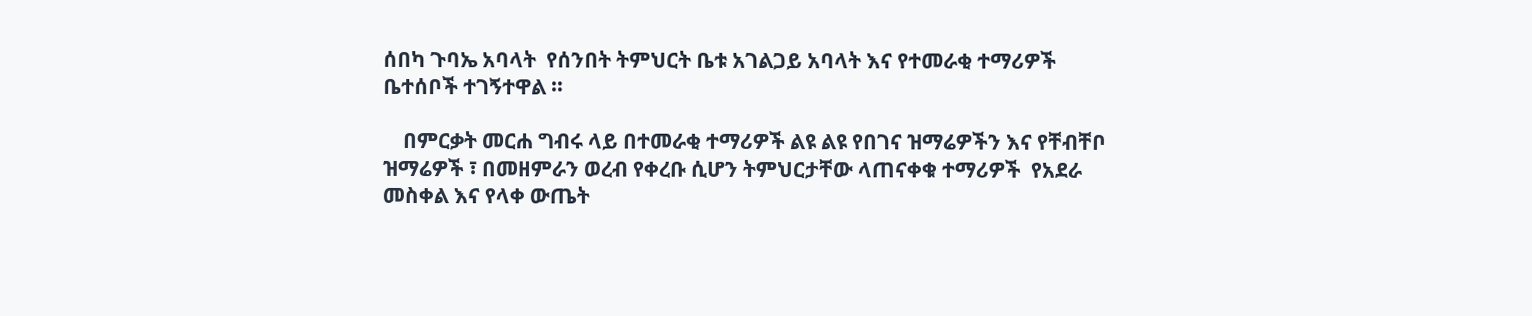ሰበካ ጉባኤ አባላት  የሰንበት ትምህርት ቤቱ አገልጋይ አባላት እና የተመራቂ ተማሪዎች ቤተሰቦች ተገኝተዋል ።

    በምርቃት መርሐ ግብሩ ላይ በተመራቂ ተማሪዎች ልዩ ልዩ የበገና ዝማሬዎችን እና የቸብቸቦ ዝማሬዎች ፣ በመዘምራን ወረብ የቀረቡ ሲሆን ትምህርታቸው ላጠናቀቁ ተማሪዎች  የአደራ መስቀል እና የላቀ ውጤት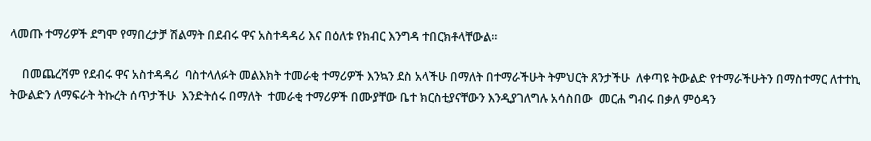ላመጡ ተማሪዎች ደግሞ የማበረታቻ ሽልማት በደብሩ ዋና አስተዳዳሪ እና በዕለቱ የክብር እንግዳ ተበርክቶላቸውል።

    በመጨረሻም የደብሩ ዋና አስተዳዳሪ  ባስተላለፉት መልእክት ተመራቂ ተማሪዎች እንኳን ደስ አላችሁ በማለት በተማራችሁት ትምህርት ጸንታችሁ  ለቀጣዩ ትውልድ የተማራችሁትን በማስተማር ለተተኪ ትውልድን ለማፍራት ትኩረት ሰጥታችሁ  እንድትሰሩ በማለት  ተመራቂ ተማሪዎች በሙያቸው ቤተ ክርስቲያናቸውን እንዲያገለግሉ አሳስበው  መርሐ ግብሩ በቃለ ምዕዳን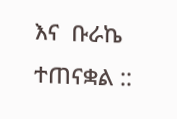እና  ቡራኬ ተጠናቋል ::